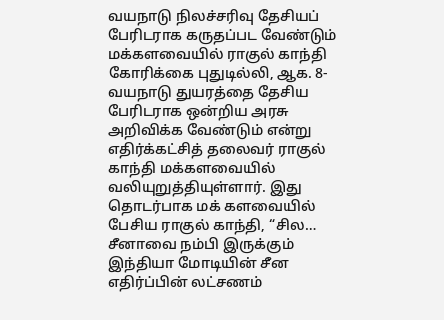வயநாடு நிலச்சரிவு தேசியப் பேரிடராக கருதப்பட வேண்டும்
மக்களவையில் ராகுல் காந்தி கோரிக்கை புதுடில்லி, ஆக. 8- வயநாடு துயரத்தை தேசிய பேரிடராக ஒன்றிய அரசு அறிவிக்க வேண்டும் என்று எதிர்க்கட்சித் தலைவர் ராகுல் காந்தி மக்களவையில் வலியுறுத்தியுள்ளார். இது தொடர்பாக மக் களவையில் பேசிய ராகுல் காந்தி, “சில…
சீனாவை நம்பி இருக்கும் இந்தியா மோடியின் சீன எதிர்ப்பின் லட்சணம்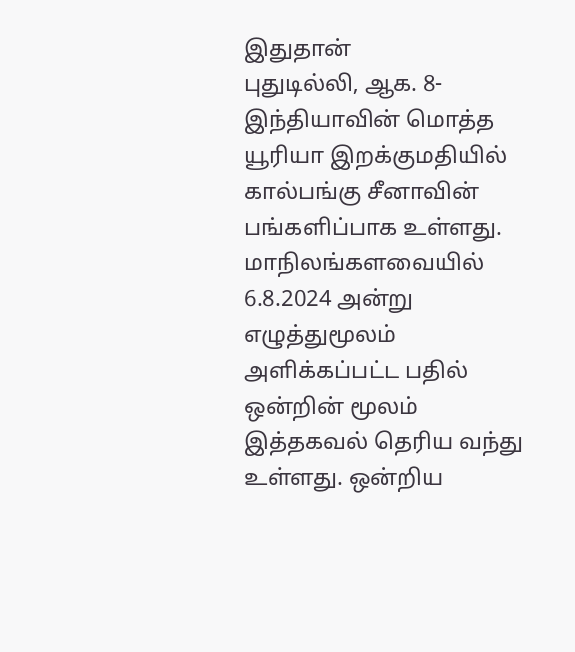இதுதான்
புதுடில்லி, ஆக. 8- இந்தியாவின் மொத்த யூரியா இறக்குமதியில் கால்பங்கு சீனாவின் பங்களிப்பாக உள்ளது. மாநிலங்களவையில் 6.8.2024 அன்று எழுத்துமூலம் அளிக்கப்பட்ட பதில் ஒன்றின் மூலம் இத்தகவல் தெரிய வந்து உள்ளது. ஒன்றிய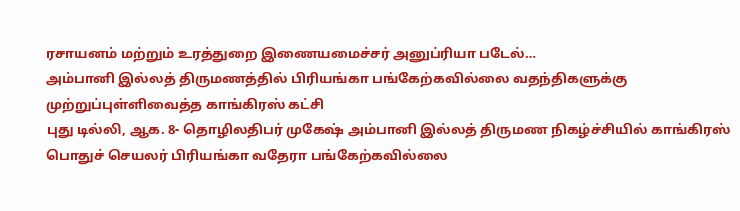ரசாயனம் மற்றும் உரத்துறை இணையமைச்சர் அனுப்ரியா படேல்…
அம்பானி இல்லத் திருமணத்தில் பிரியங்கா பங்கேற்கவில்லை வதந்திகளுக்கு முற்றுப்புள்ளிவைத்த காங்கிரஸ் கட்சி
புது டில்லி, ஆக. 8- தொழிலதிபர் முகேஷ் அம்பானி இல்லத் திருமண நிகழ்ச்சியில் காங்கிரஸ் பொதுச் செயலர் பிரியங்கா வதேரா பங்கேற்கவில்லை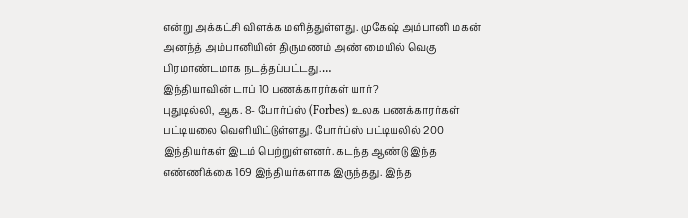என்று அக்கட்சி விளக்க மளித்துள்ளது. முகேஷ் அம்பானி மகன் அனந்த் அம்பானியின் திருமணம் அண் மையில் வெகு பிரமாண்டமாக நடத்தப்பட்டது.…
இந்தியாவின் டாப் 10 பணக்காரர்கள் யார்?
புதுடில்லி, ஆக. 8- போர்ப்ஸ் (Forbes) உலக பணக்காரர்கள் பட்டியலை வெளியிட்டுள்ளது. போர்ப்ஸ் பட்டியலில் 200 இந்தியர்கள் இடம் பெற்றுள்ளனர். கடந்த ஆண்டு இந்த எண்ணிக்கை 169 இந்தியர்களாக இருந்தது. இந்த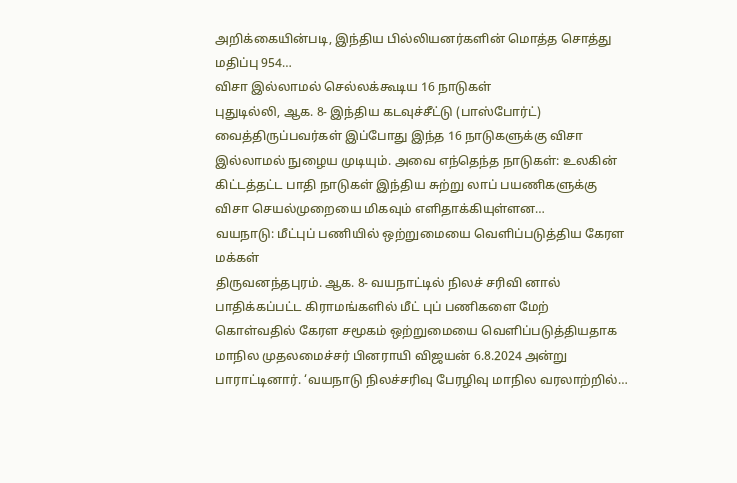அறிக்கையின்படி, இந்திய பில்லியனர்களின் மொத்த சொத்து மதிப்பு 954…
விசா இல்லாமல் செல்லக்கூடிய 16 நாடுகள்
புதுடில்லி, ஆக. 8- இந்திய கடவுச்சீட்டு (பாஸ்போர்ட்) வைத்திருப்பவர்கள் இப்போது இந்த 16 நாடுகளுக்கு விசா இல்லாமல் நுழைய முடியும். அவை எந்தெந்த நாடுகள்: உலகின் கிட்டத்தட்ட பாதி நாடுகள் இந்திய சுற்று லாப் பயணிகளுக்கு விசா செயல்முறையை மிகவும் எளிதாக்கியுள்ளன…
வயநாடு: மீட்புப் பணியில் ஒற்றுமையை வெளிப்படுத்திய கேரள மக்கள்
திருவனந்தபுரம். ஆக. 8- வயநாட்டில் நிலச் சரிவி னால் பாதிக்கப்பட்ட கிராமங்களில் மீட் புப் பணிகளை மேற் கொள்வதில் கேரள சமூகம் ஒற்றுமையை வெளிப்படுத்தியதாக மாநில முதலமைச்சர் பினராயி விஜயன் 6.8.2024 அன்று பாராட்டினார். ‘வயநாடு நிலச்சரிவு பேரழிவு மாநில வரலாற்றில்…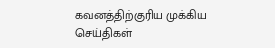கவனத்திற்குரிய முக்கிய செய்திகள்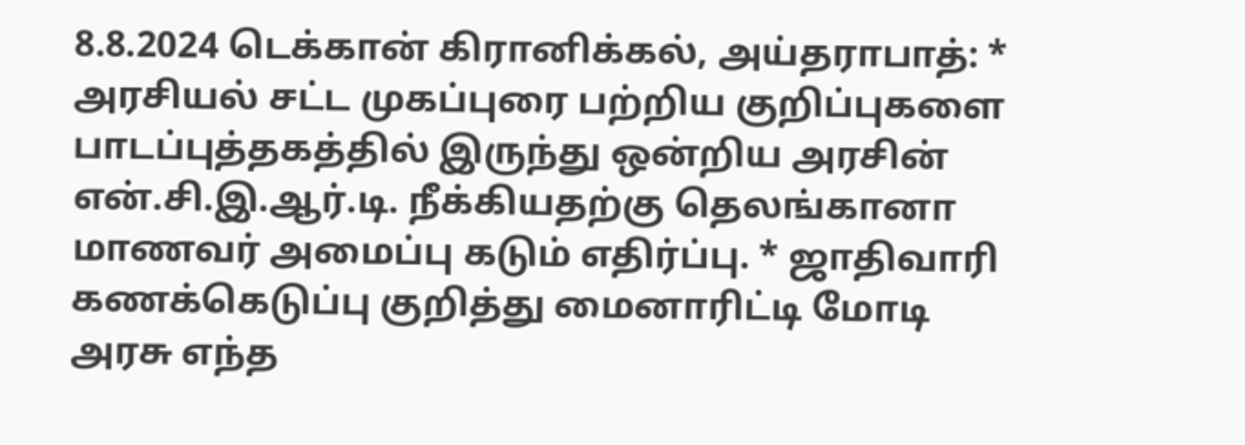8.8.2024 டெக்கான் கிரானிக்கல், அய்தராபாத்: * அரசியல் சட்ட முகப்புரை பற்றிய குறிப்புகளை பாடப்புத்தகத்தில் இருந்து ஒன்றிய அரசின் என்.சி.இ.ஆர்.டி. நீக்கியதற்கு தெலங்கானா மாணவர் அமைப்பு கடும் எதிர்ப்பு. * ஜாதிவாரி கணக்கெடுப்பு குறித்து மைனாரிட்டி மோடி அரசு எந்த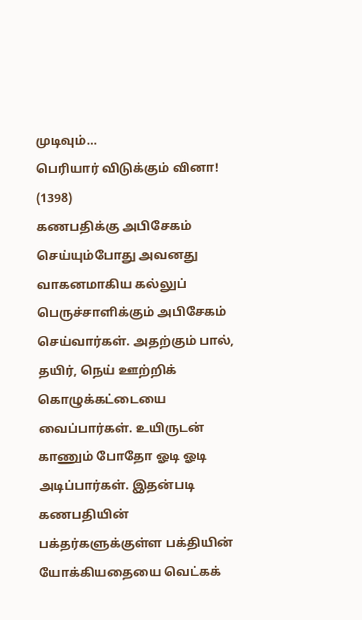முடிவும்…
பெரியார் விடுக்கும் வினா! (1398)
கணபதிக்கு அபிசேகம் செய்யும்போது அவனது வாகனமாகிய கல்லுப் பெருச்சாளிக்கும் அபிசேகம் செய்வார்கள். அதற்கும் பால், தயிர், நெய் ஊற்றிக் கொழுக்கட்டையை வைப்பார்கள். உயிருடன் காணும் போதோ ஓடி ஓடி அடிப்பார்கள். இதன்படி கணபதியின் பக்தர்களுக்குள்ள பக்தியின் யோக்கியதையை வெட்கக்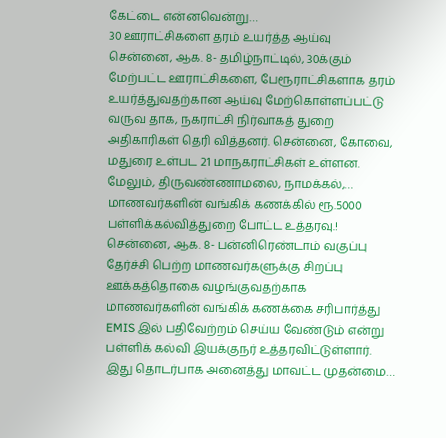கேட்டை என்னவென்று…
30 ஊராட்சிகளை தரம் உயர்த்த ஆய்வு
சென்னை, ஆக. 8- தமிழ்நாட்டில், 30க்கும் மேற்பட்ட ஊராட்சிகளை, பேரூராட்சிகளாக தரம் உயர்த்துவதற்கான ஆய்வு மேற்கொள்ளப்பட்டு வருவ தாக, நகராட்சி நிர்வாகத் துறை அதிகாரிகள் தெரி வித்தனர். சென்னை, கோவை, மதுரை உள்பட 21 மாநகராட்சிகள் உள்ளன. மேலும், திருவண்ணாமலை, நாமக்கல்,…
மாணவர்களின் வங்கிக் கணக்கில் ரூ.5000 பள்ளிக்கல்வித்துறை போட்ட உத்தரவு.!
சென்னை, ஆக. 8- பன்னிரெண்டாம் வகுப்பு தேர்ச்சி பெற்ற மாணவர்களுக்கு சிறப்பு ஊக்கத்தொகை வழங்குவதற்காக மாணவர்களின் வங்கிக் கணக்கை சரிபார்த்து EMIS இல் பதிவேற்றம் செய்ய வேண்டும் என்று பள்ளிக் கல்வி இயக்குநர் உத்தரவிட்டுள்ளார். இது தொடர்பாக அனைத்து மாவட்ட முதன்மை…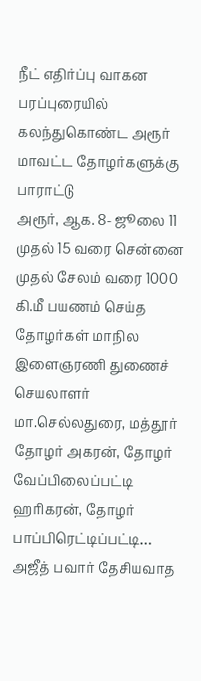நீட் எதிர்ப்பு வாகன பரப்புரையில் கலந்துகொண்ட அரூர் மாவட்ட தோழர்களுக்கு பாராட்டு
அரூர், ஆக. 8- ஜூலை 11 முதல் 15 வரை சென்னை முதல் சேலம் வரை 1000 கி.மீ பயணம் செய்த தோழர்கள் மாநில இளைஞரணி துணைச் செயலாளர் மா.செல்லதுரை, மத்தூர் தோழர் அகரன், தோழர் வேப்பிலைப்பட்டி ஹரிகரன், தோழர் பாப்பிரெட்டிப்பட்டி…
அஜீத் பவார் தேசியவாத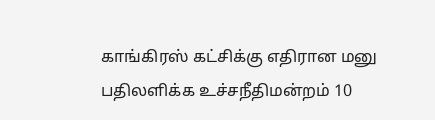காங்கிரஸ் கட்சிக்கு எதிரான மனு பதிலளிக்க உச்சநீதிமன்றம் 10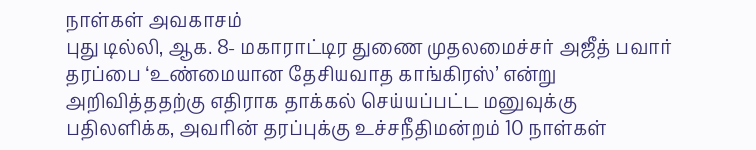நாள்கள் அவகாசம்
புது டில்லி, ஆக. 8- மகாராட்டிர துணை முதலமைச்சர் அஜீத் பவார் தரப்பை ‘உண்மையான தேசியவாத காங்கிரஸ்’ என்று அறிவித்ததற்கு எதிராக தாக்கல் செய்யப்பட்ட மனுவுக்கு பதிலளிக்க, அவரின் தரப்புக்கு உச்சநீதிமன்றம் 10 நாள்கள்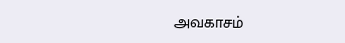அவகாசம்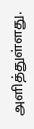அளித்துள்ளது.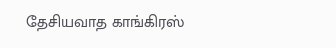தேசியவாத காங்கிரஸ்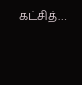கட்சித்…